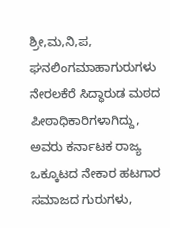ಶ್ರೀ,ಮ,ನಿ,ಪ, ಘನಲಿಂಗಮಾಹಾಗುರುಗಳು ನೇರಲಕೆರೆ ಸಿದ್ಧಾರುಡ ಮಠದ ಪೀಠಾಧಿಕಾರಿಗಳಾಗಿದ್ದು, ಅವರು ಕರ್ನಾಟಕ ರಾಜ್ಯ ಒಕ್ಕೂಟದ ನೇಕಾರ ಹಟಗಾರ ಸಮಾಜದ ಗುರುಗಳು,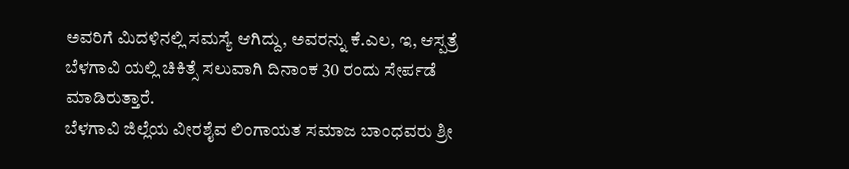ಅವರಿಗೆ ಮಿದಳಿನಲ್ಲಿ ಸಮಸ್ಯೆ ಆಗಿದ್ದು, ಅವರನ್ನು ಕೆ.ಎಲ, ಇ, ಆಸ್ಪತ್ರೆ ಬೆಳಗಾವಿ ಯಲ್ಲಿ ಚಿಕಿತ್ಸೆ ಸಲುವಾಗಿ ದಿನಾಂಕ 30 ರಂದು ಸೇರ್ಪಡೆ ಮಾಡಿರುತ್ತಾರೆ.
ಬೆಳಗಾವಿ ಜಿಲ್ಲೆಯ ವೀರಶೈವ ಲಿಂಗಾಯತ ಸಮಾಜ ಬಾಂಧವರು ಶ್ರೀ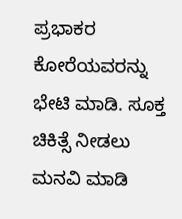ಪ್ರಭಾಕರ ಕೋರೆಯವರನ್ನು ಭೇಟಿ ಮಾಡಿ. ಸೂಕ್ತ ಚಿಕಿತ್ಸೆ ನೀಡಲು ಮನವಿ ಮಾಡಿ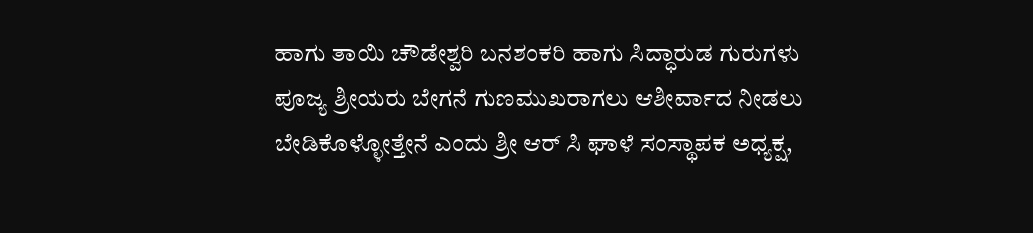ಹಾಗು ತಾಯಿ ಚೌಡೇಶ್ವರಿ ಬನಶಂಕರಿ ಹಾಗು ಸಿದ್ಧಾರುಡ ಗುರುಗಳು ಪೂಜ್ಯ ಶ್ರೀಯರು ಬೇಗನೆ ಗುಣಮುಖರಾಗಲು ಆಶೀರ್ವಾದ ನೀಡಲು ಬೇಡಿಕೊಳ್ಳೋತ್ತೇನೆ ಎಂದು ಶ್ರೀ ಆರ್ ಸಿ ಘಾಳೆ ಸಂಸ್ಥಾಪಕ ಅಧ್ಯಕ್ಷ,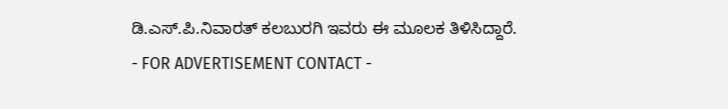ಡಿ.ಎಸ್.ಪಿ.ನಿವಾರತ್ ಕಲಬುರಗಿ ಇವರು ಈ ಮೂಲಕ ತಿಳಿಸಿದ್ದಾರೆ.
- FOR ADVERTISEMENT CONTACT -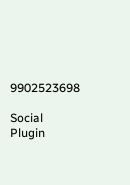9902523698

Social Plugin